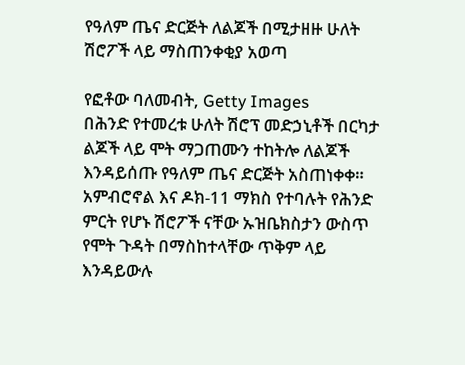የዓለም ጤና ድርጅት ለልጆች በሚታዘዙ ሁለት ሽሮፖች ላይ ማስጠንቀቂያ አወጣ

የፎቶው ባለመብት, Getty Images
በሕንድ የተመረቱ ሁለት ሽሮፕ መድኃኒቶች በርካታ ልጆች ላይ ሞት ማጋጠሙን ተከትሎ ለልጆች እንዳይሰጡ የዓለም ጤና ድርጅት አስጠነቀቀ።
አምብሮኖል እና ዶክ-11 ማክስ የተባሉት የሕንድ ምርት የሆኑ ሽሮፖች ናቸው ኡዝቤክስታን ውስጥ የሞት ጉዳት በማስከተላቸው ጥቅም ላይ እንዳይውሉ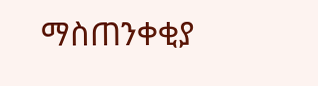ማስጠንቀቂያ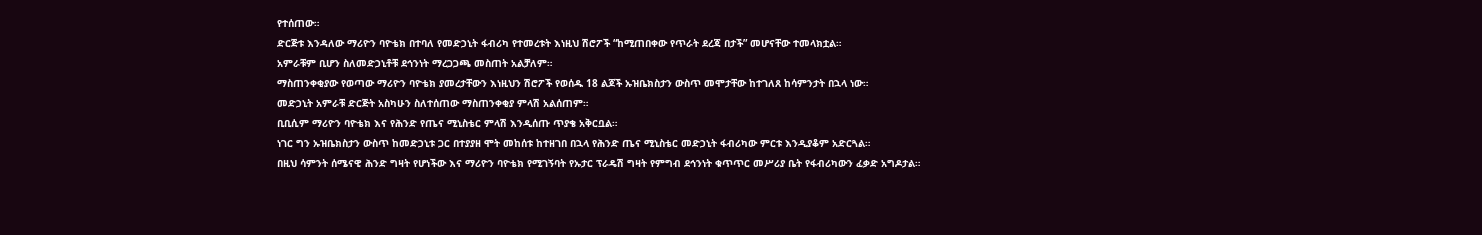የተሰጠው።
ድርጅቱ እንዳለው ማሪዮን ባዮቴክ በተባለ የመድኃኒት ፋብሪካ የተመረቱት እነዚህ ሽሮፖች “ከሚጠበቀው የጥራት ደረጃ በታች” መሆናቸው ተመላክቷል።
አምራቹም ቢሆን ስለመድኃኒቶቹ ደኅንነት ማረጋጋጫ መስጠት አልቻለም።
ማስጠንቀቂያው የወጣው ማሪዮን ባዮቴክ ያመረታቸውን እነዚህን ሽሮፖች የወሰዱ 18 ልጆች ኡዝቤክስታን ውስጥ መሞታቸው ከተገለጸ ከሳምንታት በኋላ ነው።
መድኃኒት አምራቹ ድርጅት አስካሁን ስለተሰጠው ማስጠንቀቂያ ምላሽ አልሰጠም።
ቢቢሲም ማሪዮን ባዮቴክ እና የሕንድ የጤና ሚኒስቴር ምላሽ እንዲሰጡ ጥያቄ አቅርቧል።
ነገር ግን ኡዝቤክስታን ውስጥ ከመድኃኒቱ ጋር በተያያዘ ሞት መከሰቱ ከተዘገበ በኋላ የሕንድ ጤና ሚኒስቴር መድኃኒት ፋብሪካው ምርቱ እንዲያቆም አድርጓል።
በዚህ ሳምንት ሰሜናዊ ሕንድ ግዛት የሆነችው እና ማሪዮን ባዮቴክ የሚገኝባት የኡታር ፕራዴሽ ግዛት የምግብ ደኅንነት ቁጥጥር መሥሪያ ቤት የፋብሪካውን ፈቃድ አግዶታል።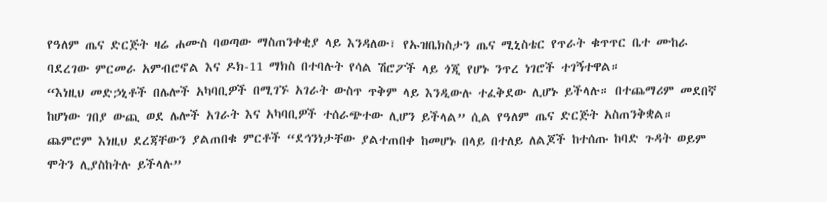የዓለም ጤና ድርጅት ዛሬ ሐሙስ ባወጣው ማስጠንቀቂያ ላይ እንዳለው፣ የኡዝቤክስታን ጤና ሚኒስቴር የጥራት ቁጥጥር ቤተ ሙከራ ባደረገው ምርመራ አምብሮኖል እና ዶክ-11 ማክስ በተባሉት የሳል ሽሮፖች ላይ ጎጂ የሆኑ ንጥረ ነገሮች ተገኝተዋል።
“እነዚህ መድኃኒቶች በሌሎች አካባቢዎች በሚገኙ አገራት ውስጥ ጥቅም ላይ እንዲውሉ ተፈቅደው ሊሆኑ ይችላሉ። በተጨማሪም መደበኛ ከሆነው ገበያ ውጪ ወደ ሌሎች አገራት እና አካባቢዎች ተሰራጭተው ሊሆን ይችላል” ሲል የዓለም ጤና ድርጅት አስጠንቅቋል።
ጨምሮም እነዚህ ደረጃቸውን ያልጠበቁ ምርቶች “ደኅንነታቸው ያልተጠበቀ ከመሆኑ በላይ በተለይ ለልጆች ከተሰጡ ከባድ ጉዳት ወይም ሞትን ሊያስከትሉ ይችላሉ”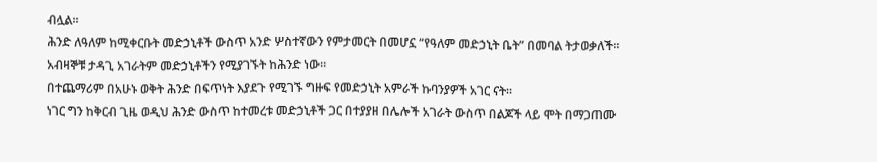ብሏል።
ሕንድ ለዓለም ከሚቀርቡት መድኃኒቶች ውስጥ አንድ ሦስተኛውን የምታመርት በመሆኗ “የዓለም መድኃኒት ቤት” በመባል ትታወቃለች።
አብዛኞቹ ታዳጊ አገራትም መድኃኒቶችን የሚያገኙት ከሕንድ ነው።
በተጨማሪም በአሁኑ ወቅት ሕንድ በፍጥነት እያደጉ የሚገኙ ግዙፍ የመድኃኒት አምራች ኩባንያዎች አገር ናት።
ነገር ግን ከቅርብ ጊዜ ወዲህ ሕንድ ውስጥ ከተመረቱ መድኃኒቶች ጋር በተያያዘ በሌሎች አገራት ውስጥ በልጆች ላይ ሞት በማጋጠሙ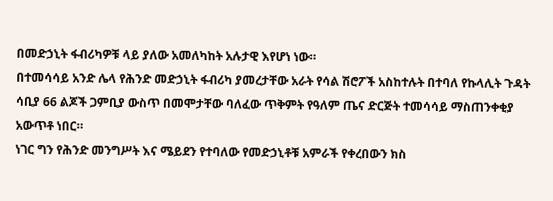በመድኃኒት ፋብሪካዎቹ ላይ ያለው አመለካከት አሉታዊ እየሆነ ነው።
በተመሳሳይ አንድ ሌላ የሕንድ መድኃኒት ፋብሪካ ያመረታቸው አራት የሳል ሽሮፖች አስከተሉት በተባለ የኩላሊት ጉዳት ሳቢያ 66 ልጆች ጋምቢያ ውስጥ በመሞታቸው ባለፈው ጥቅምት የዓለም ጤና ድርጅት ተመሳሳይ ማስጠንቀቂያ አውጥቶ ነበር።
ነገር ግን የሕንድ መንግሥት እና ሜይደን የተባለው የመድኃኒቶቹ አምራች የቀረበውን ክስ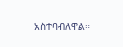አስተባብለዋል።